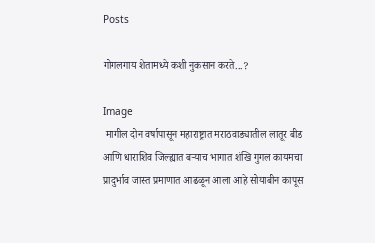Posts

गोगलगाय शेतामध्ये कशी नुकसान करते...?

Image
 मागील दोन वर्षापासून महाराष्ट्रात मराठवाड्यातील लातूर बीड आणि धाराशिव जिल्ह्यात बऱ्याच भागात शंखि गुगल कायमचा प्रादुर्भाव जास्त प्रमाणात आढळून आला आहे सोयाबीन कापूस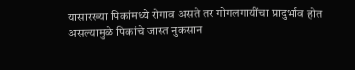यासारख्या पिकांमध्ये रोगाव असते तर गोगलगायींचा प्रादुर्भाव होत असल्यामुळे पिकांचे जास्त नुकसान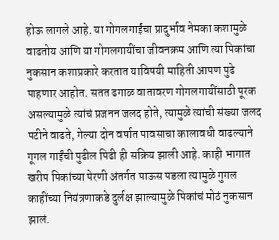होऊ लागले आहे. या गोगलगाईंचा प्रादुर्भाव नेमका कशामुळे वाढतोय आणि या गोगलगायींचा जीवनक्रम आणि त्या पिकांचा नुकसान कशाप्रकारे करतात याविषयी माहिती आपण पुढे पाहणार आहोत. सतत ढगाळ वातावरण गोगलगायींसाठी पूरक असल्यामुळे त्यांचं प्रजनन जलद होते, त्यामुळे त्यांची संख्या जलद पटीने वाढते, गेल्या दोन वर्षात पावसाचा कालावधी वाढल्याने गूगल गाईंची पुढील पिढी ही सक्रिय झाली आहे. काही भागात खरीप पिकांच्या पेरणी अंतर्गत पाऊस पडला त्यामुळे गुगल काहींच्या नियंत्रणाकडे दुर्लक्ष झाल्यामुळे पिकांचं मोठं नुकसान झालं.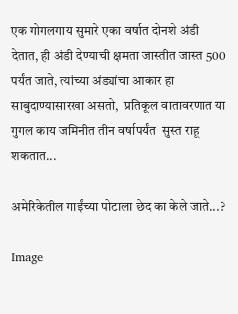एक गोगलगाय सुमारे एका वर्षात दोनशे अंडी देतात, ही अंडी देण्याची क्षमता जास्तीत जास्त 500 पर्यंत जाते, त्यांच्या अंड्यांचा आकार हा साबुदाण्यासारखा असतो,  प्रतिकूल वातावरणात या गुगल काय जमिनीत तीन वर्षापर्यंत  सुस्त राहू शकतात...

अमेरिकेतील गाईंच्या पोटाला छेद का केले जाते...?

Image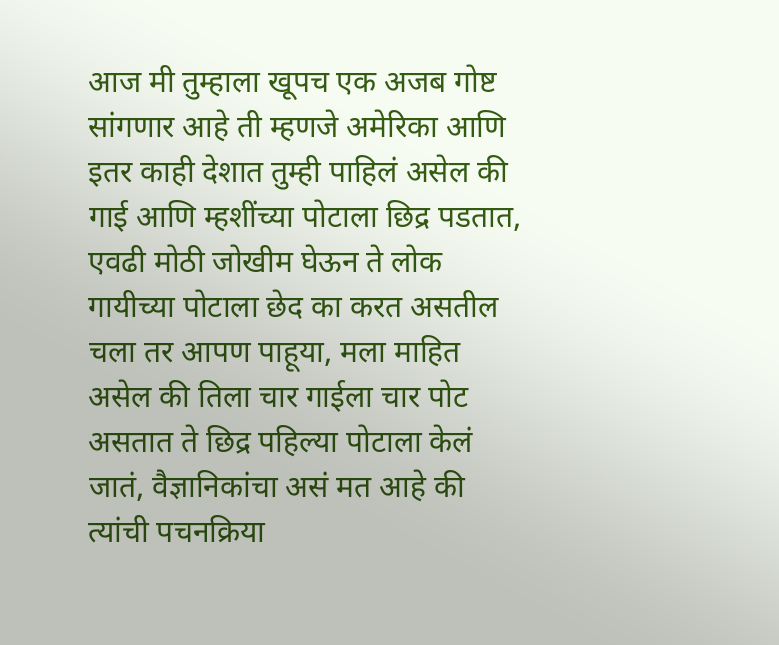आज मी तुम्हाला खूपच एक अजब गोष्ट सांगणार आहे ती म्हणजे अमेरिका आणि इतर काही देशात तुम्ही पाहिलं असेल की गाई आणि म्हशींच्या पोटाला छिद्र पडतात, एवढी मोठी जोखीम घेऊन ते लोक गायीच्या पोटाला छेद का करत असतील चला तर आपण पाहूया, मला माहित असेल की तिला चार गाईला चार पोट असतात ते छिद्र पहिल्या पोटाला केलं जातं, वैज्ञानिकांचा असं मत आहे की त्यांची पचनक्रिया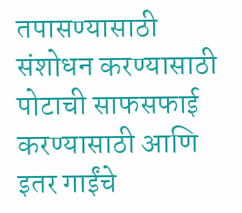तपासण्यासाठी संशोधन करण्यासाठी पोटाची साफसफाई करण्यासाठी आणि इतर गाईंचे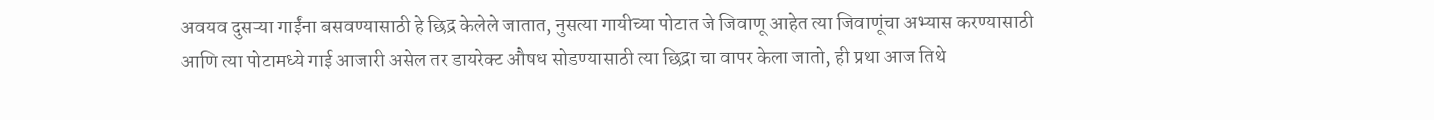अवयव दुसऱ्या गाईंना बसवण्यासाठी हे छिद्र केलेले जातात, नुसत्या गायीच्या पोटात जे जिवाणू आहेत त्या जिवाणूंचा अभ्यास करण्यासाठी आणि त्या पोटामध्ये गाई आजारी असेल तर डायरेक्ट औषध सोडण्यासाठी त्या छिद्रा चा वापर केला जातो, ही प्रथा आज तिथे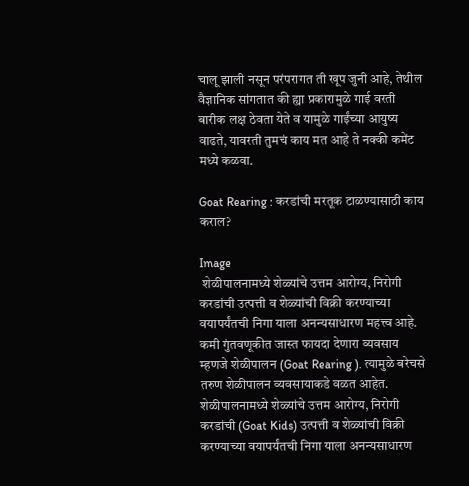चालू झाली नसून परंपरागत ती खूप जुनी आहे, तेथील वैज्ञानिक सांगतात की ह्या प्रकारामुळे गाई वरती बारीक लक्ष ठेवता येते व यामुळे गाईंच्या आयुष्य वाढते, यावरती तुमचं काय मत आहे ते नक्की कमेंट मध्ये कळवा.

Goat Rearing : करडांची मरतूक टाळण्यासाठी काय कराल?

Image
 शेळीपालनामध्ये शेळ्यांचे उत्तम आरोग्य, निरोगी करडांची उत्पत्ती व शेळ्यांची विक्री करण्याच्या वयापर्यंतची निगा याला अनन्यसाधारण महत्त्व आहे. कमी गुंतवणूकीत जास्त फायदा देणारा व्यवसाय म्हणजे शेळीपालन (Goat Rearing ). त्यामुळे बरेचसे तरुण शेळीपालन व्यवसायाकडे वळत आहेत.  शेळीपालनामध्ये शेळ्यांचे उत्तम आरोग्य, निरोगी करडांची (Goat Kids) उत्पत्ती व शेळ्यांची विक्री करण्याच्या वयापर्यंतची निगा याला अनन्यसाधारण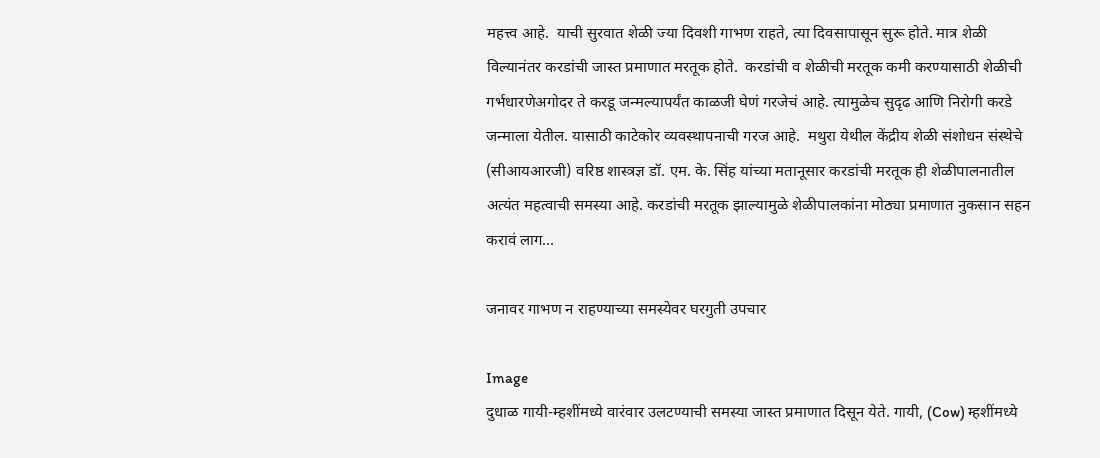महत्त्व आहे.  याची सुरवात शेळी ज्या दिवशी गाभण राहते, त्या दिवसापासून सुरू होते. मात्र शेळी विल्यानंतर करडांची जास्त प्रमाणात मरतूक होते.  करडांची व शेळीची मरतूक कमी करण्यासाठी शेळीची गर्भधारणेअगोदर ते करडू जन्मल्यापर्यंत काळजी घेणं गरजेचं आहे. त्यामुळेच सुदृढ आणि निरोगी करडे जन्माला येतील. यासाठी काटेकोर व्यवस्थापनाची गरज आहे.  मथुरा येथील केंद्रीय शेळी संशोधन संस्थेचे (सीआयआरजी) वरिष्ठ शास्त्रज्ञ डॉ. एम. के. सिंह यांच्या मतानूसार करडांची मरतूक ही शेळीपालनातील अत्यंत महत्वाची समस्या आहे. करडांची मरतूक झाल्यामुळे शेळीपालकांना मोठ्या प्रमाणात नुकसान सहन करावं लाग...

जनावर गाभण न राहण्याच्या समस्येवर घरगुती उपचार

Image
दुधाळ गायी-म्हशींमध्ये वारंवार उलटण्याची समस्या जास्त प्रमाणात दिसून येते. गायी, (Cow) म्हशींमध्ये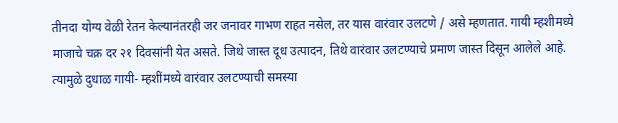तीनदा योग्य वेळी रेतन केल्यानंतरही जर जनावर गाभण राहत नसेल, तर यास वारंवार उलटणे / असे म्हणतात. गायी म्हशीमध्ये माजाचे चक्र दर २१ दिवसांनी येत असते. जिथे जास्त दूध उत्पादन, तिथे वारंवार उलटण्याचे प्रमाण जास्त दिसून आलेले आहे. त्यामुळे दुधाळ गायी- म्हशींमध्ये वारंवार उलटण्याची समस्या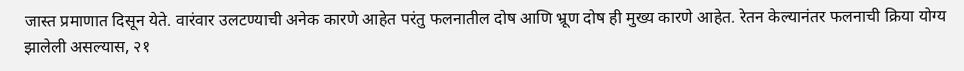जास्त प्रमाणात दिसून येते. वारंवार उलटण्याची अनेक कारणे आहेत परंतु फलनातील दोष आणि भ्रूण दोष ही मुख्य कारणे आहेत. रेतन केल्यानंतर फलनाची क्रिया योग्य झालेली असल्यास, २१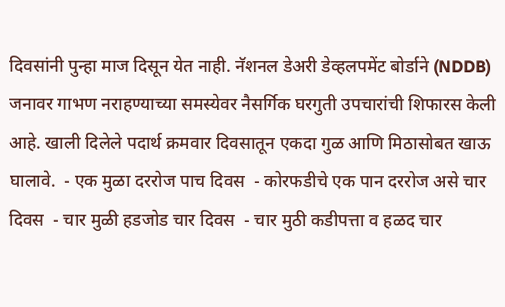दिवसांनी पुन्हा माज दिसून येत नाही. नॅशनल डेअरी डेव्हलपमेंट बोर्डाने (NDDB) जनावर गाभण नराहण्याच्या समस्येवर नैसर्गिक घरगुती उपचारांची शिफारस केली आहे. खाली दिलेले पदार्थ क्रमवार दिवसातून एकदा गुळ आणि मिठासोबत खाऊ घालावे.  - एक मुळा दररोज पाच दिवस  - कोरफडीचे एक पान दररोज असे चार दिवस  - चार मुळी हडजोड चार दिवस  - चार मुठी कडीपत्ता व हळद चार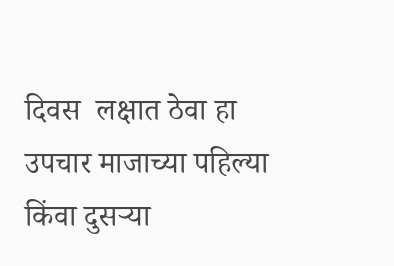दिवस  लक्षात ठेवा हा उपचार माजाच्या पहिल्या किंवा दुसऱ्या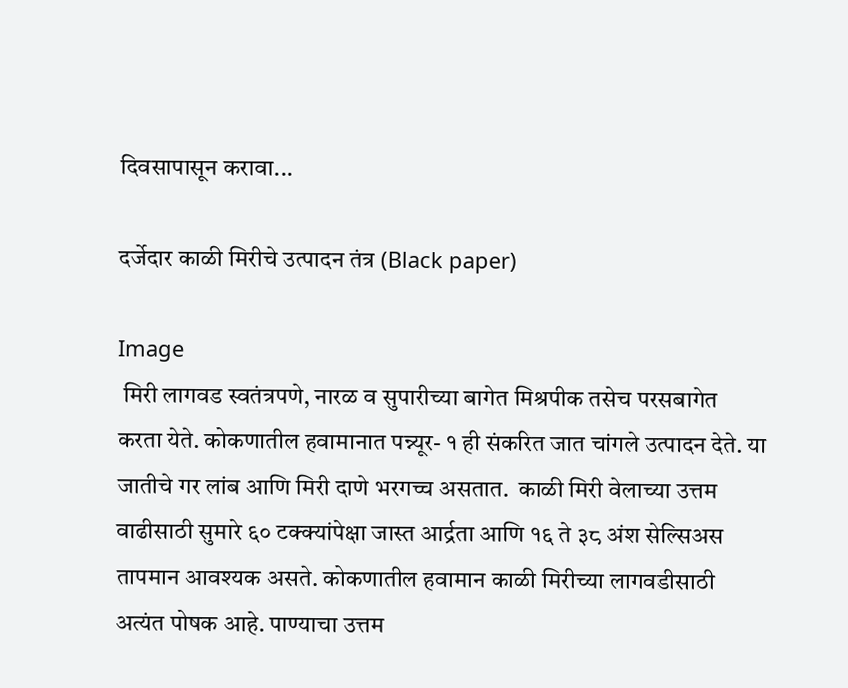दिवसापासून करावा...

दर्जेदार काळी मिरीचे उत्पादन तंत्र (Black paper)

Image
 मिरी लागवड स्वतंत्रपणे, नारळ व सुपारीच्या बागेत मिश्रपीक तसेच परसबागेत करता येते. कोकणातील हवामानात पन्न्यूर- १ ही संकरित जात चांगले उत्पादन देते. या जातीचे गर लांब आणि मिरी दाणे भरगच्च असतात.  काळी मिरी वेलाच्या उत्तम वाढीसाठी सुमारे ६० टक्क्यांपेक्षा जास्त आर्द्रता आणि १६ ते ३८ अंश सेल्सिअस तापमान आवश्यक असते. कोकणातील हवामान काळी मिरीच्या लागवडीसाठी अत्यंत पोषक आहे. पाण्याचा उत्तम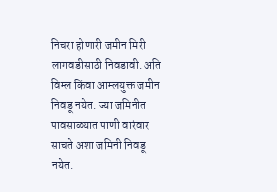निचरा होणारी जमीन मिरी लागवडीसाठी निवडावी. अति विम्ल किंवा आम्लयुक्त जमीन निवडू नयेत. ज्या जमिनीत पावसाळ्यात पाणी वारंवार साचते अशा जमिनी निवडू नयेत.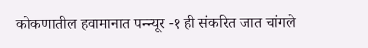कोकणातील हवामानात पन्न्यूर -१ ही संकरित जात चांगले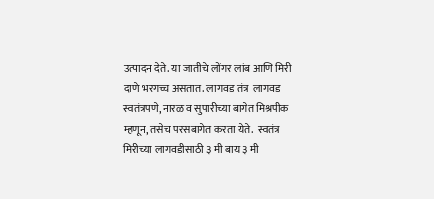उत्पादन देते. या जातीचे लोंगर लांब आणि मिरी दाणे भरगच्च असतात. लागवड तंत्र  लागवड स्वतंत्रपणे, नारळ व सुपारीच्या बागेत मिश्रपीक म्हणून, तसेच परसबागेत करता येते.  स्वतंत्र मिरीच्या लागवडीसाठी ३ मी बाय ३ मी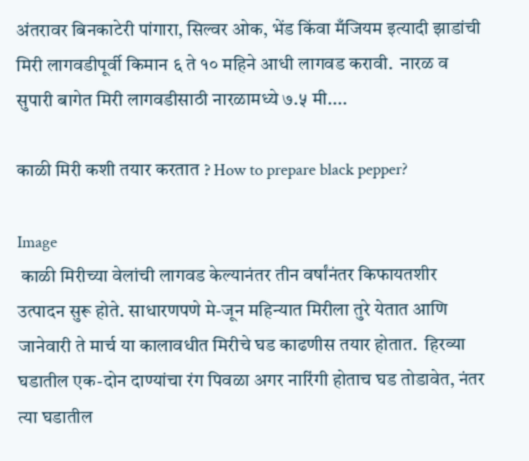अंतरावर बिनकाटेरी पांगारा, सिल्वर ओक, भेंड किंवा मँजियम इत्यादी झाडांची मिरी लागवडीपूर्वी किमान ६ ते १० महिने आधी लागवड करावी.  नारळ व सुपारी बागेत मिरी लागवडीसाठी नारळामध्ये ७.५ मी....

काळी मिरी कशी तयार करतात ? How to prepare black pepper?

Image
 काळी मिरीच्या वेलांची लागवड केल्यानंतर तीन वर्षांनंतर किफायतशीर उत्पादन सुरू होते. साधारणपणे मे-जून महिन्यात मिरीला तुरे येतात आणि जानेवारी ते मार्च या कालावधीत मिरीचे घड काढणीस तयार होतात.  हिरव्या घडातील एक-दोन दाण्यांचा रंग पिवळा अगर नारिंगी होताच घड तोडावेत, नंतर त्या घडातील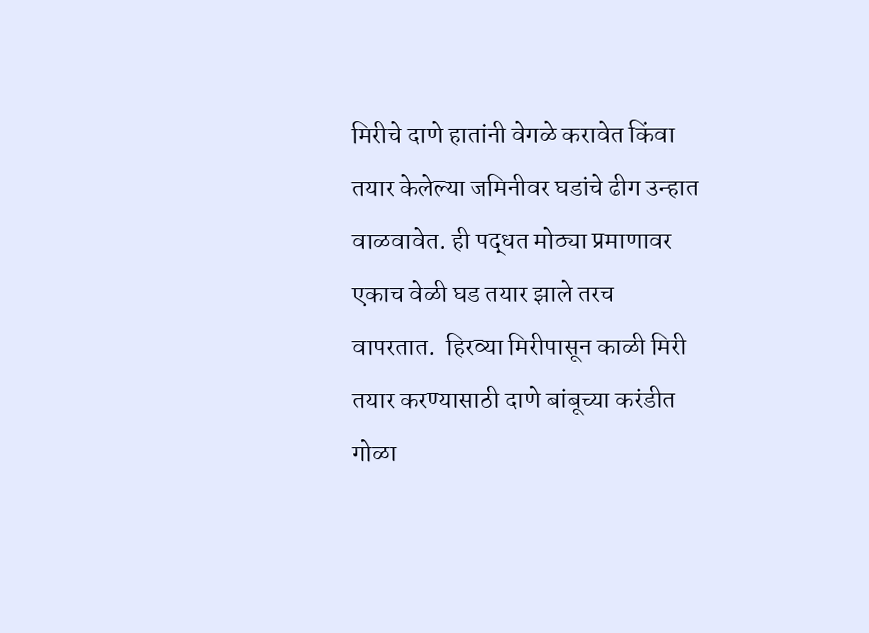मिरीचे दाणे हातांनी वेगळे करावेत किंवा तयार केलेल्या जमिनीवर घडांचे ढीग उन्हात वाळवावेत. ही पद्धत मोठ्या प्रमाणावर एकाच वेळी घड तयार झाले तरच वापरतात.  हिरव्या मिरीपासून काळी मिरी तयार करण्यासाठी दाणे बांबूच्या करंडीत गोळा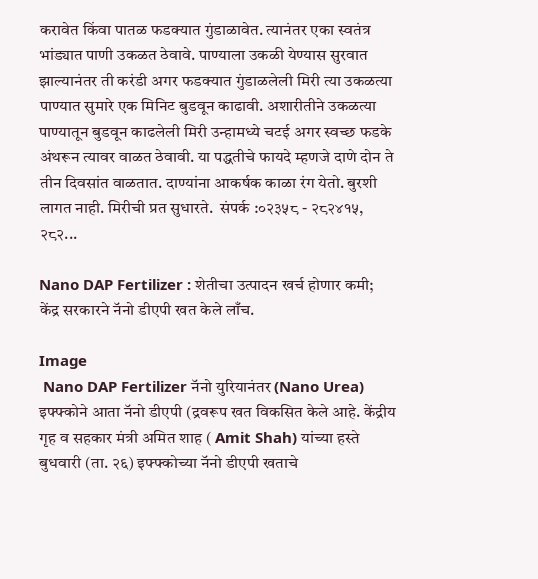करावेत किंवा पातळ फडक्यात गुंडाळावेत. त्यानंतर एका स्वतंत्र भांड्यात पाणी उकळत ठेवावे. पाण्याला उकळी येण्यास सुरवात झाल्यानंतर ती करंडी अगर फडक्यात गुंडाळलेली मिरी त्या उकळत्या पाण्यात सुमारे एक मिनिट बुडवून काढावी. अशारीतीने उकळत्या पाण्यातून बुडवून काढलेली मिरी उन्हामध्ये चटई अगर स्वच्छ फडके अंथरून त्यावर वाळत ठेवावी. या पद्धतीचे फायदे म्हणजे दाणे दोन ते तीन दिवसांत वाळतात. दाण्यांना आकर्षक काळा रंग येतो. बुरशी लागत नाही. मिरीची प्रत सुधारते.  संपर्क :०२३५८ - २८२४१५, २८२...

Nano DAP Fertilizer : शेतीचा उत्पादन खर्च होणार कमी; केंद्र सरकारने नॅनो डीएपी खत केले लाँच.

Image
 Nano DAP Fertilizer नॅनो युरियानंतर (Nano Urea) इफ्फ्कोने आता नॅनो डीएपी (द्रवरूप खत विकसित केले आहे. केंद्रीय गृह व सहकार मंत्री अमित शाह ( Amit Shah) यांच्या हस्ते बुधवारी (ता. २६) इफ्फ्कोच्या नॅनो डीएपी खताचे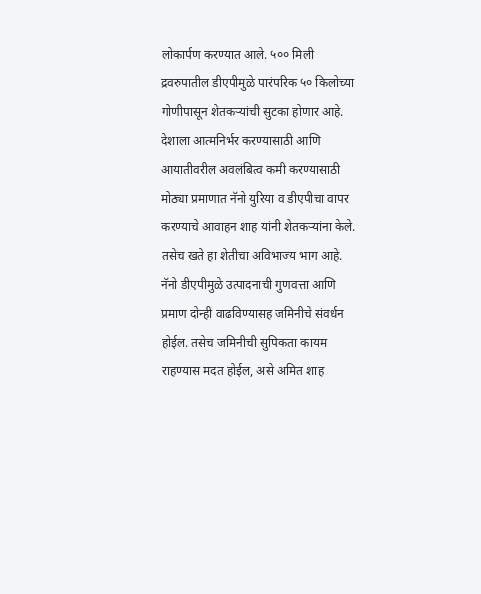लोकार्पण करण्यात आले. ५०० मिली द्रवरुपातील डीएपीमुळे पारंपरिक ५० किलोच्या गोणीपासून शेतकऱ्यांची सुटका होणार आहे. देशाला आत्मनिर्भर करण्यासाठी आणि आयातीवरील अवलंबित्व कमी करण्यासाठी मोठ्या प्रमाणात नॅनो युरिया व डीएपीचा वापर करण्याचे आवाहन शाह यांनी शेतकऱ्यांना केले. तसेच खते हा शेतीचा अविभाज्य भाग आहे.  नॅनो डीएपीमुळे उत्पादनाची गुणवत्ता आणि प्रमाण दोन्ही वाढविण्यासह जमिनीचे संवर्धन होईल. तसेच जमिनीची सुपिकता कायम राहण्यास मदत होईल, असे अमित शाह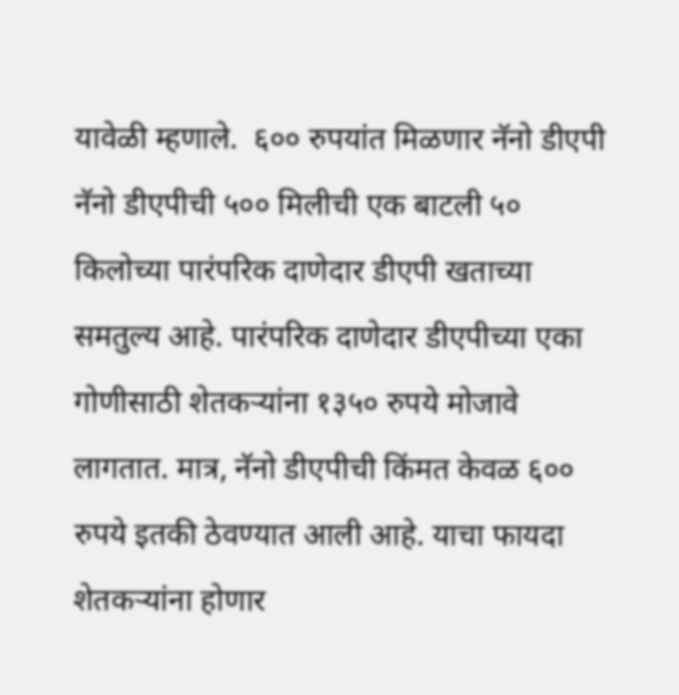यावेळी म्हणाले.  ६०० रुपयांत मिळणार नॅनो डीएपी  नॅनो डीएपीची ५०० मिलीची एक बाटली ५० किलोच्या पारंपरिक दाणेदार डीएपी खताच्या समतुल्य आहे. पारंपरिक दाणेदार डीएपीच्या एका गोणीसाठी शेतकऱ्यांना १३५० रुपये मोजावे लागतात. मात्र, नॅनो डीएपीची किंमत केवळ ६०० रुपये इतकी ठेवण्यात आली आहे. याचा फायदा शेतकऱ्यांना होणार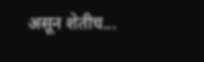असून शेतीच...